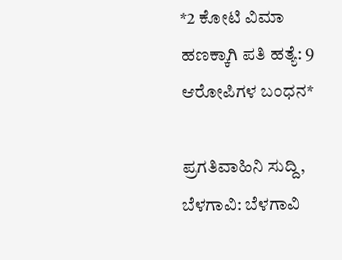*2 ಕೋಟಿ ವಿಮಾ ಹಣಕ್ಕಾಗಿ ಪತಿ ಹತ್ಯೆ: 9 ಆರೋಪಿಗಳ ಬಂಧನ*

ಪ್ರಗತಿವಾಹಿನಿ ಸುದ್ದಿ, ಬೆಳಗಾವಿ: ಬೆಳಗಾವಿ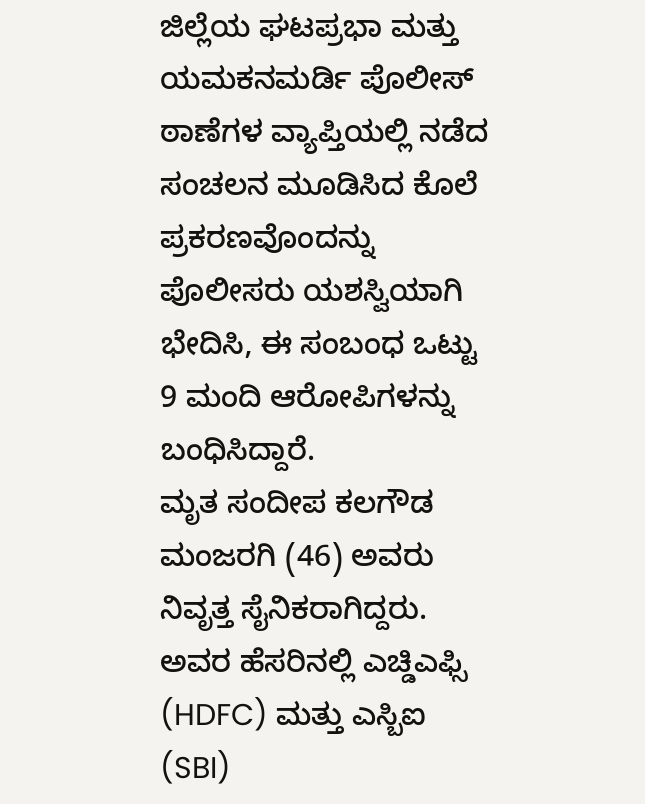ಜಿಲ್ಲೆಯ ಘಟಪ್ರಭಾ ಮತ್ತು ಯಮಕನಮರ್ಡಿ ಪೊಲೀಸ್ ಠಾಣೆಗಳ ವ್ಯಾಪ್ತಿಯಲ್ಲಿ ನಡೆದ ಸಂಚಲನ ಮೂಡಿಸಿದ ಕೊಲೆ ಪ್ರಕರಣವೊಂದನ್ನು ಪೊಲೀಸರು ಯಶಸ್ವಿಯಾಗಿ ಭೇದಿಸಿ, ಈ ಸಂಬಂಧ ಒಟ್ಟು 9 ಮಂದಿ ಆರೋಪಿಗಳನ್ನು ಬಂಧಿಸಿದ್ದಾರೆ.
ಮೃತ ಸಂದೀಪ ಕಲಗೌಡ ಮಂಜರಗಿ (46) ಅವರು ನಿವೃತ್ತ ಸೈನಿಕರಾಗಿದ್ದರು. ಅವರ ಹೆಸರಿನಲ್ಲಿ ಎಚ್ಡಿಎಫ್ಸಿ (HDFC) ಮತ್ತು ಎಸ್ಬಿಐ (SBI)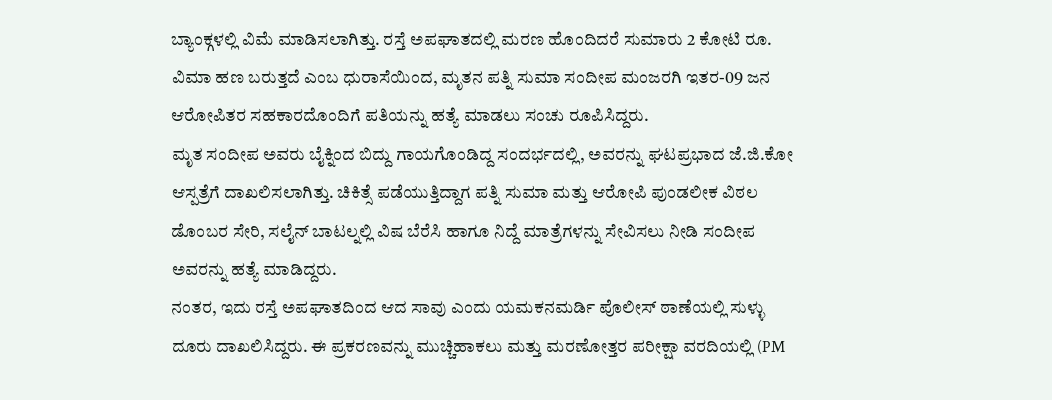ಬ್ಯಾಂಕ್ಗಳಲ್ಲಿ ವಿಮೆ ಮಾಡಿಸಲಾಗಿತ್ತು. ರಸ್ತೆ ಅಪಘಾತದಲ್ಲಿ ಮರಣ ಹೊಂದಿದರೆ ಸುಮಾರು 2 ಕೋಟಿ ರೂ. ವಿಮಾ ಹಣ ಬರುತ್ತದೆ ಎಂಬ ಧುರಾಸೆಯಿಂದ, ಮೃತನ ಪತ್ನಿ ಸುಮಾ ಸಂದೀಪ ಮಂಜರಗಿ ಇತರ-09 ಜನ ಆರೋಪಿತರ ಸಹಕಾರದೊಂದಿಗೆ ಪತಿಯನ್ನು ಹತ್ಯೆ ಮಾಡಲು ಸಂಚು ರೂಪಿಸಿದ್ದರು.
ಮೃತ ಸಂದೀಪ ಅವರು ಬೈಕ್ನಿಂದ ಬಿದ್ದು ಗಾಯಗೊಂಡಿದ್ದ ಸಂದರ್ಭದಲ್ಲಿ, ಅವರನ್ನು ಘಟಪ್ರಭಾದ ಜೆ.ಜಿ.ಕೋ ಆಸ್ಪತ್ರೆಗೆ ದಾಖಲಿಸಲಾಗಿತ್ತು. ಚಿಕಿತ್ಸೆ ಪಡೆಯುತ್ತಿದ್ದಾಗ ಪತ್ನಿ ಸುಮಾ ಮತ್ತು ಆರೋಪಿ ಪುಂಡಲೀಕ ವಿಠಲ ಡೊಂಬರ ಸೇರಿ, ಸಲೈನ್ ಬಾಟಲ್ನಲ್ಲಿ ವಿಷ ಬೆರೆಸಿ ಹಾಗೂ ನಿದ್ದೆ ಮಾತ್ರೆಗಳನ್ನು ಸೇವಿಸಲು ನೀಡಿ ಸಂದೀಪ ಅವರನ್ನು ಹತ್ಯೆ ಮಾಡಿದ್ದರು.
ನಂತರ, ಇದು ರಸ್ತೆ ಅಪಘಾತದಿಂದ ಆದ ಸಾವು ಎಂದು ಯಮಕನಮರ್ಡಿ ಪೊಲೀಸ್ ಠಾಣೆಯಲ್ಲಿ ಸುಳ್ಳು ದೂರು ದಾಖಲಿಸಿದ್ದರು. ಈ ಪ್ರಕರಣವನ್ನು ಮುಚ್ಚಿಹಾಕಲು ಮತ್ತು ಮರಣೋತ್ತರ ಪರೀಕ್ಷಾ ವರದಿಯಲ್ಲಿ (PM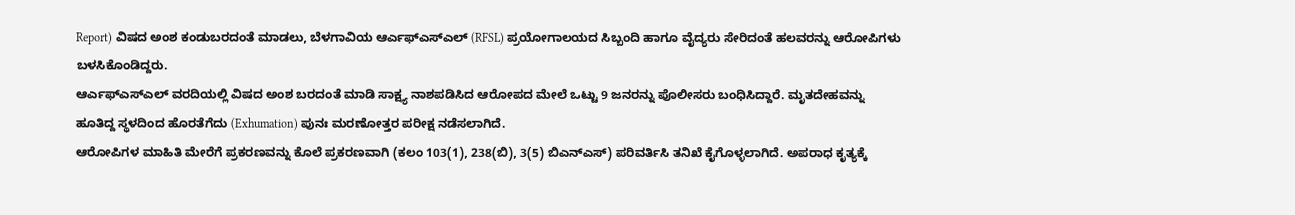Report) ವಿಷದ ಅಂಶ ಕಂಡುಬರದಂತೆ ಮಾಡಲು, ಬೆಳಗಾವಿಯ ಆರ್ಎಫ್ಎಸ್ಎಲ್ (RFSL) ಪ್ರಯೋಗಾಲಯದ ಸಿಬ್ಬಂದಿ ಹಾಗೂ ವೈದ್ಯರು ಸೇರಿದಂತೆ ಹಲವರನ್ನು ಆರೋಪಿಗಳು ಬಳಸಿಕೊಂಡಿದ್ದರು.
ಆರ್ಎಫ್ಎಸ್ಎಲ್ ವರದಿಯಲ್ಲಿ ವಿಷದ ಅಂಶ ಬರದಂತೆ ಮಾಡಿ ಸಾಕ್ಷ್ಯ ನಾಶಪಡಿಸಿದ ಆರೋಪದ ಮೇಲೆ ಒಟ್ಟು 9 ಜನರನ್ನು ಪೊಲೀಸರು ಬಂಧಿಸಿದ್ದಾರೆ. ಮೃತದೇಹವನ್ನು ಹೂತಿದ್ದ ಸ್ಥಳದಿಂದ ಹೊರತೆಗೆದು (Exhumation) ಪುನಃ ಮರಣೋತ್ತರ ಪರೀಕ್ಷ ನಡೆಸಲಾಗಿದೆ.
ಆರೋಪಿಗಳ ಮಾಹಿತಿ ಮೇರೆಗೆ ಪ್ರಕರಣವನ್ನು ಕೊಲೆ ಪ್ರಕರಣವಾಗಿ (ಕಲಂ 103(1), 238(ಬಿ), 3(5) ಬಿಎನ್ಎಸ್) ಪರಿವರ್ತಿಸಿ ತನಿಖೆ ಕೈಗೊಳ್ಳಲಾಗಿದೆ. ಅಪರಾಧ ಕೃತ್ಯಕ್ಕೆ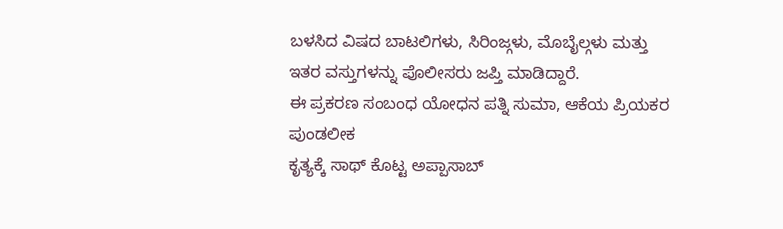ಬಳಸಿದ ವಿಷದ ಬಾಟಲಿಗಳು, ಸಿರಿಂಜ್ಗಳು, ಮೊಬೈಲ್ಗಳು ಮತ್ತು ಇತರ ವಸ್ತುಗಳನ್ನು ಪೊಲೀಸರು ಜಪ್ತಿ ಮಾಡಿದ್ದಾರೆ.
ಈ ಪ್ರಕರಣ ಸಂಬಂಧ ಯೋಧನ ಪತ್ನಿ ಸುಮಾ, ಆಕೆಯ ಪ್ರಿಯಕರ ಪುಂಡಲೀಕ
ಕೃತ್ಯಕ್ಕೆ ಸಾಥ್ ಕೊಟ್ಟ ಅಪ್ಪಾಸಾಬ್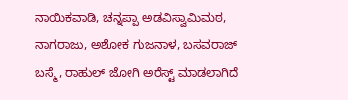ನಾಯಿಕವಾಡಿ, ಚನ್ನಪ್ಪಾ ಅಡವಿಸ್ವಾಮಿಮಠ, ನಾಗರಾಜು, ಅಶೋಕ ಗುಜನಾಳ, ಬಸವರಾಜ್ ಬಸ್ಮೆ, ರಾಹುಲ್ ಜೋಗಿ ಅರೆಸ್ಟ್ ಮಾಡಲಾಗಿದೆ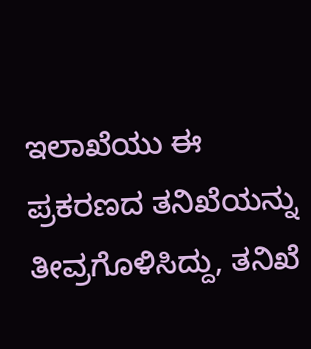ಇಲಾಖೆಯು ಈ ಪ್ರಕರಣದ ತನಿಖೆಯನ್ನು ತೀವ್ರಗೊಳಿಸಿದ್ದು, ತನಿಖೆ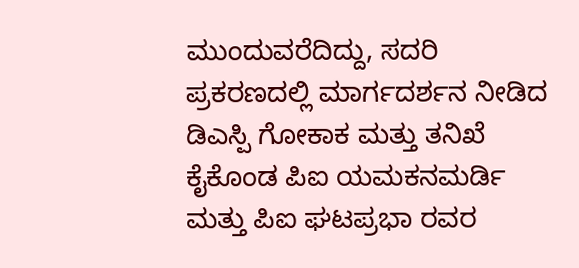ಮುಂದುವರೆದಿದ್ದು, ಸದರಿ ಪ್ರಕರಣದಲ್ಲಿ ಮಾರ್ಗದರ್ಶನ ನೀಡಿದ ಡಿಎಸ್ಪಿ ಗೋಕಾಕ ಮತ್ತು ತನಿಖೆ ಕೈಕೊಂಡ ಪಿಐ ಯಮಕನಮರ್ಡಿ ಮತ್ತು ಪಿಐ ಘಟಪ್ರಭಾ ರವರ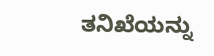ತನಿಖೆಯನ್ನು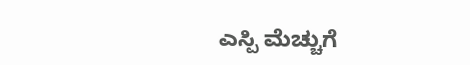ಎಸ್ಪಿ ಮೆಚ್ಚುಗೆ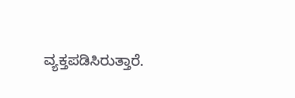ವ್ಯಕ್ತಪಡಿಸಿರುತ್ತಾರೆ.